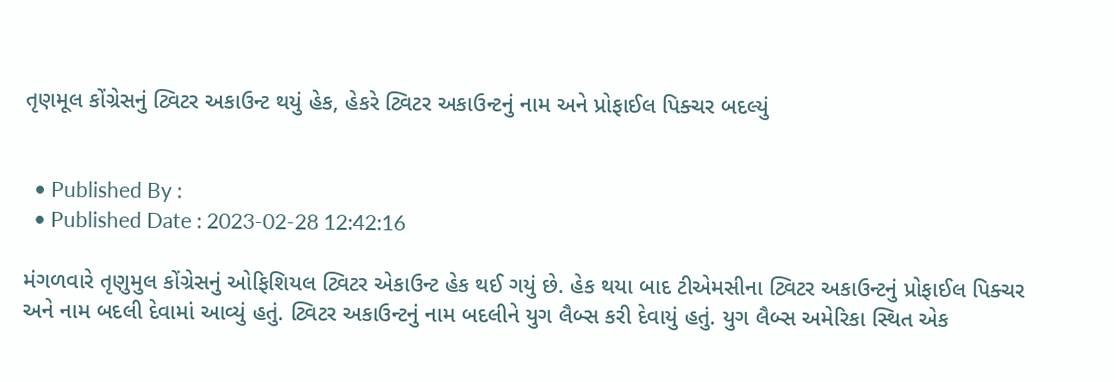તૃણમૂલ કોંગ્રેસનું ટ્વિટર અકાઉન્ટ થયું હેક, હેકરે ટ્વિટર અકાઉન્ટનું નામ અને પ્રોફાઈલ પિક્ચર બદલ્યું


  • Published By :
  • Published Date : 2023-02-28 12:42:16

મંગળવારે તૃણુમુલ કોંગ્રેસનું ઓફિશિયલ ટ્વિટર એકાઉન્ટ હેક થઈ ગયું છે. હેક થયા બાદ ટીએમસીના ટ્વિટર અકાઉન્ટનું પ્રોફાઈલ પિક્ચર અને નામ બદલી દેવામાં આવ્યું હતું. ટ્વિટર અકાઉન્ટનું નામ બદલીને યુગ લૈબ્સ કરી દેવાયું હતું. યુગ લૈબ્સ અમેરિકા સ્થિત એક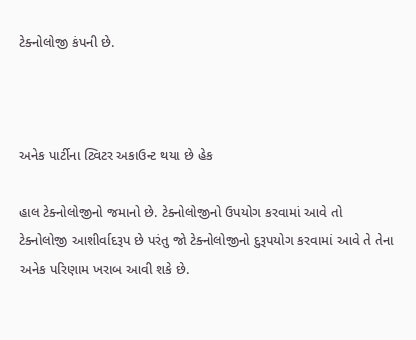ટેક્નોલોજી કંપની છે.



અનેક પાર્ટીના ટ્વિટર અકાઉન્ટ થયા છે હેક

હાલ ટેક્નોલોજીનો જમાનો છે. ટેક્નોલોજીનો ઉપયોગ કરવામાં આવે તો ટેક્નોલોજી આશીર્વાદરૂપ છે પરંતુ જો ટેક્નોલોજીનો દુરૂપયોગ કરવામાં આવે તે તેના અનેક પરિણામ ખરાબ આવી શકે છે.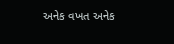અનેક વખત અનેક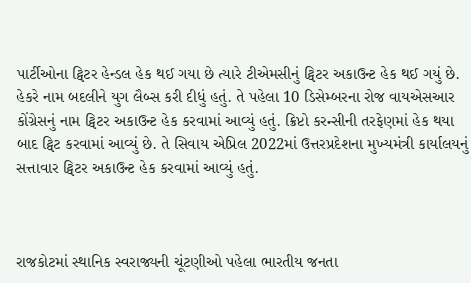પાર્ટીઓના ટ્વિટર હેન્ડલ હેક થઈ ગયા છે ત્યારે ટીએમસીનું ટ્વિટર અકાઉન્ટ હેક થઈ ગયું છે. હેકરે નામ બદલીને યુગ લૈબ્સ કરી દીધું હતું. તે પહેલા 10 ડિસેમ્બરના રોજ વાયએસઆર કોંગ્રેસનું નામ ટ્વિટર અકાઉન્ટ હેક કરવામાં આવ્યું હતું. ક્રિપ્ટો કરન્સીની તરફેણમાં હેક થયા બાદ ટ્વિટ કરવામાં આવ્યું છે. તે સિવાય એપ્રિલ 2022માં ઉત્તરપ્રદેશના મુખ્યમંત્રી કાર્યાલયનું સત્તાવાર ટ્વિટર અકાઉન્ટ હેક કરવામાં આવ્યું હતું.



રાજકોટમાં સ્થાનિક સ્વરાજ્યની ચૂંટણીઓ પહેલા ભારતીય જનતા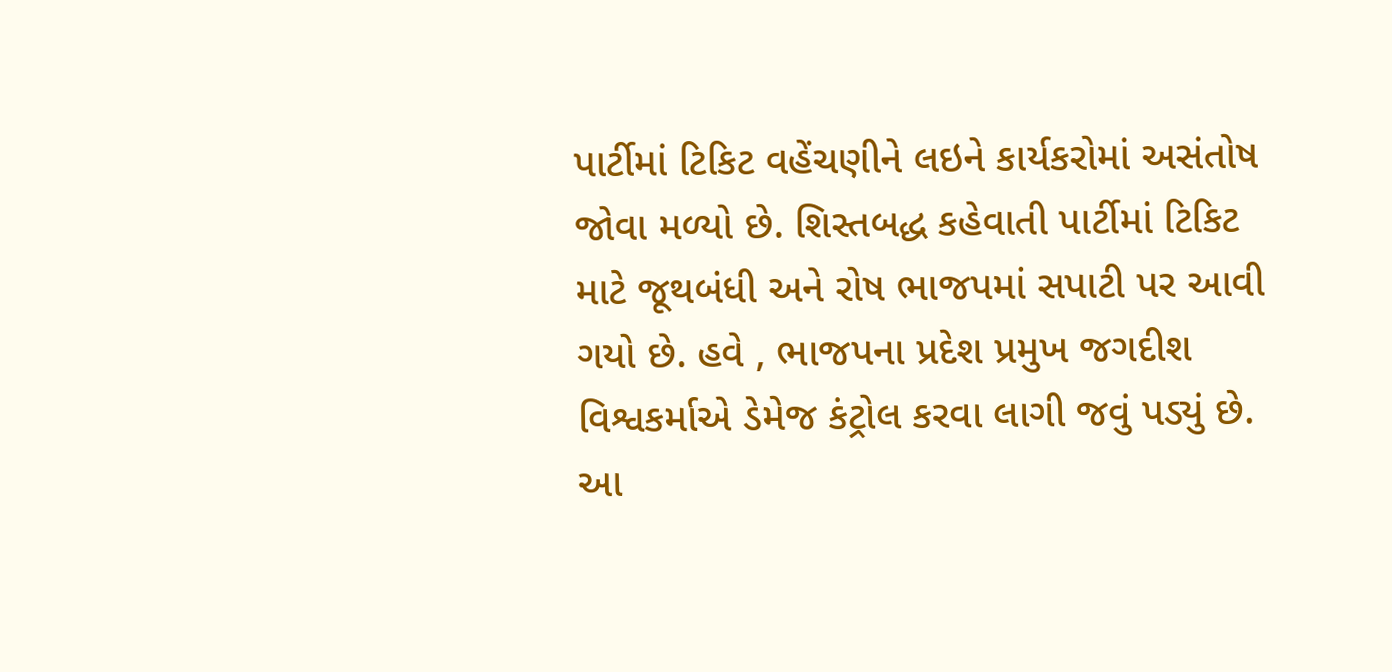પાર્ટીમાં ટિકિટ વહેંચણીને લઇને કાર્યકરોમાં અસંતોષ જોવા મળ્યો છે. શિસ્તબદ્ધ કહેવાતી પાર્ટીમાં ટિકિટ માટે જૂથબંધી અને રોષ ભાજપમાં સપાટી પર આવી ગયો છે. હવે , ભાજપના પ્રદેશ પ્રમુખ જગદીશ વિશ્વકર્માએ ડેમેજ કંટ્રોલ કરવા લાગી જવું પડ્યું છે. આ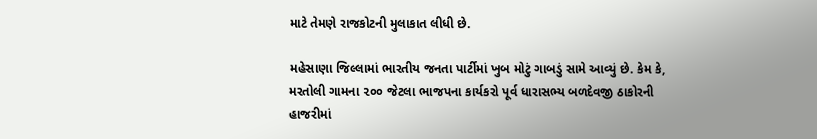માટે તેમણે રાજકોટની મુલાકાત લીધી છે.

મહેસાણા જિલ્લામાં ભારતીય જનતા પાર્ટીમાં ખુબ મોટું ગાબડું સામે આવ્યું છે. કેમ કે, મરતોલી ગામના ૨૦૦ જેટલા ભાજપના કાર્યકરો પૂર્વ ધારાસભ્ય બળદેવજી ઠાકોરની હાજરીમાં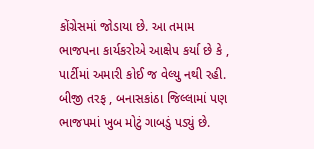કોંગ્રેસમાં જોડાયા છે. આ તમામ ભાજપના કાર્યકરોએ આક્ષેપ કર્યા છે કે , પાર્ટીમાં અમારી કોઈ જ વેલ્યુ નથી રહી. બીજી તરફ , બનાસકાંઠા જિલ્લામાં પણ ભાજપમાં ખુબ મોટું ગાબડું પડ્યું છે.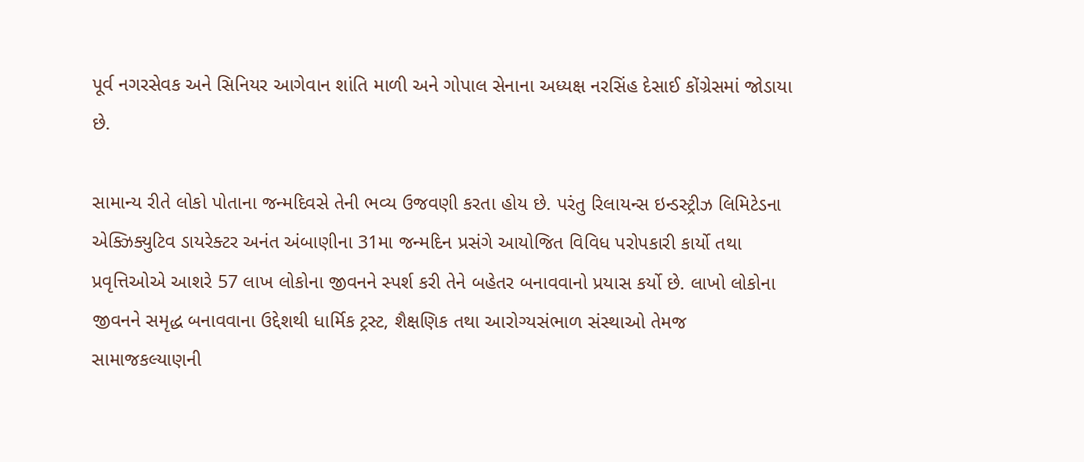પૂર્વ નગરસેવક અને સિનિયર આગેવાન શાંતિ માળી અને ગોપાલ સેનાના અધ્યક્ષ નરસિંહ દેસાઈ કોંગ્રેસમાં જોડાયા છે.

સામાન્ય રીતે લોકો પોતાના જન્મદિવસે તેની ભવ્ય ઉજવણી કરતા હોય છે. પરંતુ રિલાયન્સ ઇન્ડસ્ટ્રીઝ લિમિટેડના એક્ઝિક્યુટિવ ડાયરેક્ટર અનંત અંબાણીના 31મા જન્મદિન પ્રસંગે આયોજિત વિવિધ પરોપકારી કાર્યો તથા પ્રવૃત્તિઓએ આશરે 57 લાખ લોકોના જીવનને સ્પર્શ કરી તેને બહેતર બનાવવાનો પ્રયાસ કર્યો છે. લાખો લોકોના જીવનને સમૃદ્ધ બનાવવાના ઉદ્દેશથી ધાર્મિક ટ્રસ્ટ, શૈક્ષણિક તથા આરોગ્યસંભાળ સંસ્થાઓ તેમજ સામાજકલ્યાણની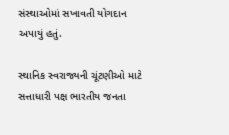સંસ્થાઓમાં સખાવતી યોગદાન અપાયું હતું.

સ્થાનિક સ્વરાજ્યની ચૂંટણીઓ માટે સત્તાધારી પક્ષ ભારતીય જનતા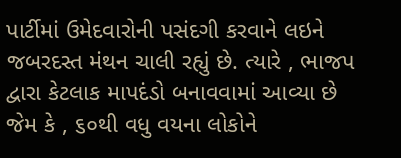પાર્ટીમાં ઉમેદવારોની પસંદગી કરવાને લઇને જબરદસ્ત મંથન ચાલી રહ્યું છે. ત્યારે , ભાજપ દ્વારા કેટલાક માપદંડો બનાવવામાં આવ્યા છે જેમ કે , ૬૦થી વધુ વયના લોકોને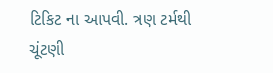ટિકિટ ના આપવી. ત્રણ ટર્મથી ચૂંટણી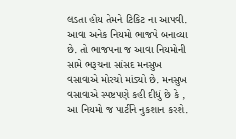લડતા હોય તેમને ટિકિટ ના આપવી. આવા અનેક નિયમો ભાજપે બનાવ્યા છે. તો ભાજપના જ આવા નિયમોની સામે ભરૂચના સાંસદ મનસુખ વસાવાએ મોરચો માંડ્યો છે. મનસુખ વસાવાએ સ્પષ્ટપણે કહી દીધું છે કે , આ નિયમો જ પાર્ટીને નુકશાન કરશે.